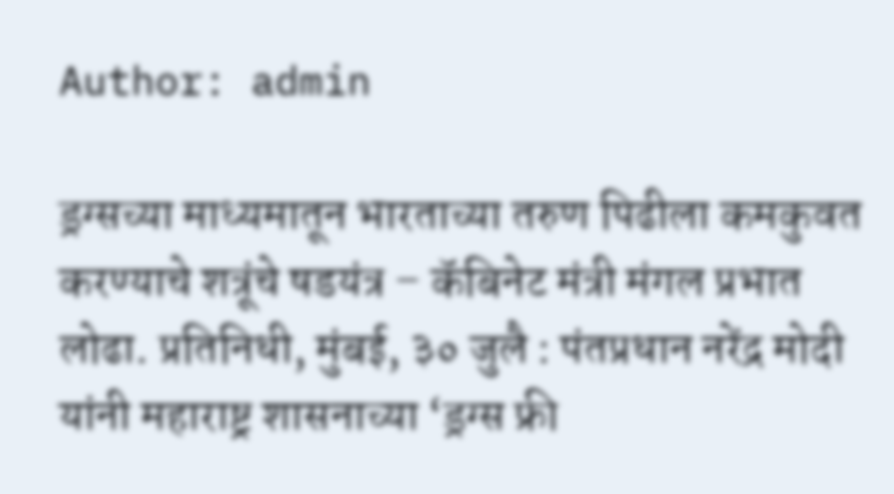Author: admin

ड्रग्सच्या माध्यमातून भारताच्या तरुण पिढीला कमकुवत करण्याचे शत्रूंचे षडयंत्र – कॅबिनेट मंत्री मंगल प्रभात लोढा. प्रतिनिधी, मुंबई, ३० जुलै : पंतप्रधान नरेंद्र मोदी यांनी महाराष्ट्र शासनाच्या ‘ड्रग्स फ्री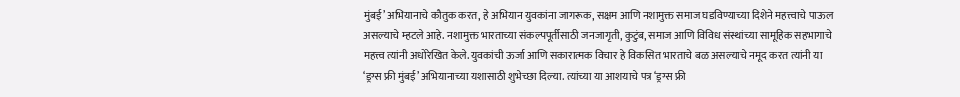मुंबई’ अभियानाचे कौतुक करत, हे अभियान युवकांना जागरूक, सक्षम आणि नशामुक्त समाज घडविण्याच्या दिशेने महत्त्वाचे पाऊल असल्याचे म्हटले आहे. नशामुक्त भारताच्या संकल्पपूर्तीसाठी जनजागृती, कुटुंब, समाज आणि विविध संस्थांच्या सामूहिक सहभागाचे महत्त्व त्यांनी अधोरेखित केले. युवकांची ऊर्जा आणि सकारात्मक विचार हे विकसित भारताचे बळ असल्याचे नमूद करत त्यांनी या ‘ड्रग्स फ्री मुंबई’ अभियानाच्या यशासाठी शुभेच्छा दिल्या. त्यांच्या या आशयाचे पत्र ‘ड्रग्स फ्री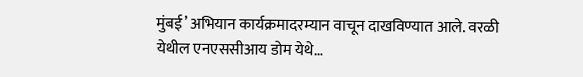मुंबई’ अभियान कार्यक्रमादरम्यान वाचून दाखविण्यात आले. वरळी येथील एनएससीआय डोम येथे…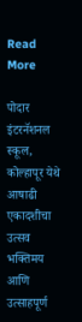Read More

पोदार इंटरनॅशनल स्कूल, कोल्हापूर येथे आषाढी एकादशीचा उत्सव भक्तिमय आणि उत्साहपूर्ण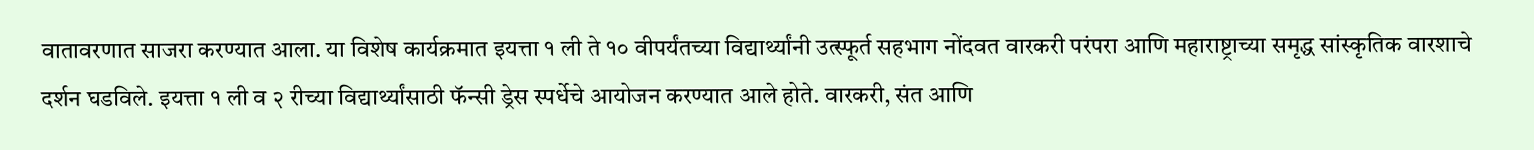वातावरणात साजरा करण्यात आला. या विशेष कार्यक्रमात इयत्ता १ ली ते १० वीपर्यंतच्या विद्यार्थ्यांनी उत्स्फूर्त सहभाग नोंदवत वारकरी परंपरा आणि महाराष्ट्राच्या समृद्ध सांस्कृतिक वारशाचे दर्शन घडविले. इयत्ता १ ली व २ रीच्या विद्यार्थ्यांसाठी फॅन्सी ड्रेस स्पर्धेचे आयोजन करण्यात आले होते. वारकरी, संत आणि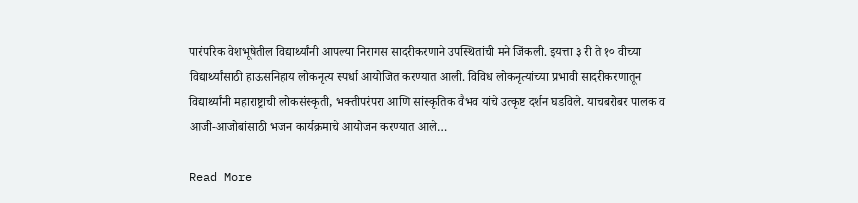पारंपरिक वेशभूषेतील विद्यार्थ्यांनी आपल्या निरागस सादरीकरणाने उपस्थितांची मने जिंकली. इयत्ता ३ री ते १० वीच्या विद्यार्थ्यांसाठी हाऊसनिहाय लोकनृत्य स्पर्धा आयोजित करण्यात आली. विविध लोकनृत्यांच्या प्रभावी सादरीकरणातून विद्यार्थ्यांनी महाराष्ट्राची लोकसंस्कृती, भक्तीपरंपरा आणि सांस्कृतिक वैभव यांचे उत्कृष्ट दर्शन घडविले. याचबरोबर पालक व आजी-आजोबांसाठी भजन कार्यक्रमाचे आयोजन करण्यात आले…

Read More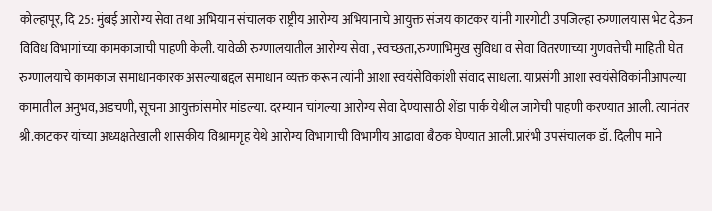कोल्हापूर, दि 25: मुंबई आरोग्य सेवा तथा अभियान संचालक राष्ट्रीय आरोग्य अभियानाचे आयुक्त संजय काटकर यांनी गारगोटी उपजिल्हा रुग्णालयास भेट देऊन विविध विभागांच्या कामकाजाची पाहणी केली. यावेळी रुग्णालयातील आरोग्य सेवा , स्वच्छता,रुग्णाभिमुख सुविधा व सेवा वितरणाच्या गुणवत्तेची माहिती घेत रुग्णालयाचे कामकाज समाधानकारक असल्याबद्दल समाधान व्यक्त करून त्यांनी आशा स्वयंसेविकांशी संवाद साधला. याप्रसंगी आशा स्वयंसेविकांनीआपल्या कामातील अनुभव,अडचणी, सूचना आयुक्तांसमोर मांडल्या. दरम्यान चांगल्या आरोग्य सेवा देण्यासाठी शेंडा पार्क येथील जागेची पाहणी करण्यात आली. त्यानंतर श्री.काटकर यांच्या अध्यक्षतेखाली शासकीय विश्रामगृह येथे आरोग्य विभागाची विभागीय आढावा बैठक घेण्यात आली.प्रारंभी उपसंचालक डॉ. दिलीप माने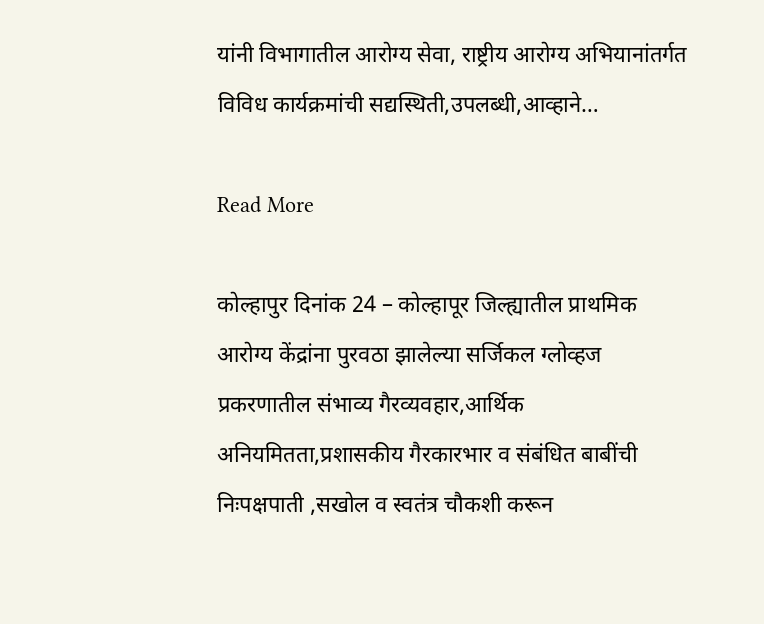यांनी विभागातील आरोग्य सेवा, राष्ट्रीय आरोग्य अभियानांतर्गत विविध कार्यक्रमांची सद्यस्थिती,उपलब्धी,आव्हाने…

Read More

कोल्हापुर दिनांक 24 – कोल्हापूर जिल्ह्यातील प्राथमिक आरोग्य केंद्रांना पुरवठा झालेल्या सर्जिकल ग्लोव्हज प्रकरणातील संभाव्य गैरव्यवहार,आर्थिक अनियमितता,प्रशासकीय गैरकारभार व संबंधित बाबींची निःपक्षपाती ,सखोल व स्वतंत्र चौकशी करून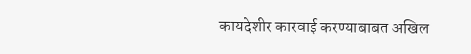कायदेशीर कारवाई करण्याबाबत अखिल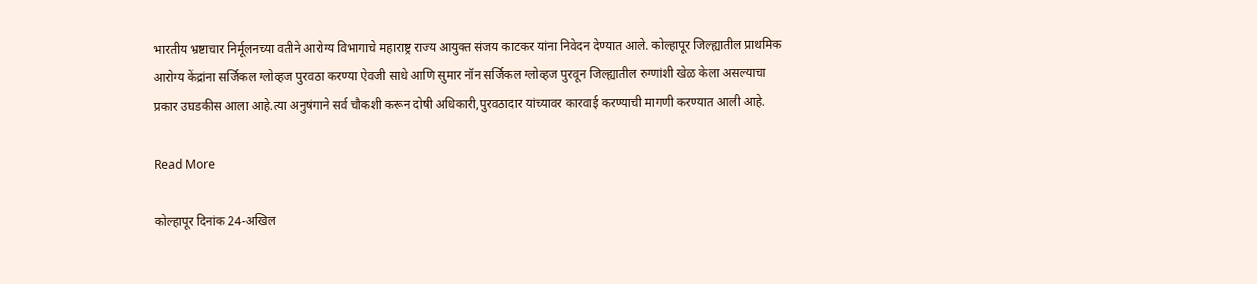भारतीय भ्रष्टाचार निर्मूलनच्या वतीने आरोग्य विभागाचे महाराष्ट्र राज्य आयुक्त संजय काटकर यांना निवेदन देण्यात आले. कोल्हापूर जिल्ह्यातील प्राथमिक आरोग्य केंद्रांना सर्जिकल ग्लोव्हज पुरवठा करण्या ऐवजी साधे आणि सुमार नॉन सर्जिकल ग्लोव्हज पुरवून जिल्ह्यातील रुग्णांशी खेळ केला असल्याचा प्रकार उघडकीस आला आहे.त्या अनुषंगाने सर्व चौकशी करून दोषी अधिकारी,पुरवठादार यांच्यावर कारवाई करण्याची मागणी करण्यात आली आहे.

Read More

कोल्हापूर दिनांक 24-अखिल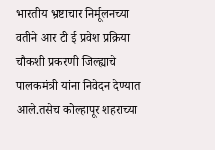भारतीय भ्रष्टाचार निर्मूलनच्या वतीने आर टी ई प्रवेश प्रक्रिया चौकशी प्रकरणी जिल्ह्याचे पालकमंत्री यांना निवेदन देण्यात आले.तसेच कोल्हापूर शहराच्या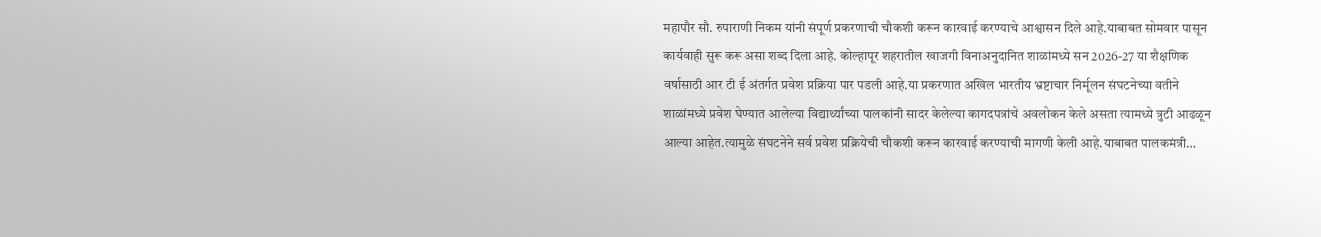महापौर सौ. रुपाराणी निकम यांनी संपूर्ण प्रकरणाची चौकशी करून कारवाई करण्याचे आश्वासन दिले आहे.याबाबत सोमवार पासून कार्यवाही सुरू करू असा शब्द दिला आहे. कोल्हापूर शहरातील खाजगी विनाअनुदानित शाळांमध्ये सन 2026-27 या शैक्षणिक वर्षासाठी आर टी ई अंतर्गत प्रवेश प्रक्रिया पार पडली आहे.या प्रकरणात अखिल भारतीय भ्रष्टाचार निर्मूलन संघटनेच्या वतीने शाळांमध्ये प्रवेश घेण्यात आलेल्या विद्यार्थ्यांच्या पालकांनी सादर केलेल्या कागदपत्रांचे अवलोकन केले असता त्यामध्ये त्रुटी आढळून आल्या आहेत.त्यामुळे संघटनेने सर्व प्रवेश प्रक्रियेची चौकशी करून कारवाई करण्याची मागणी केली आहे.याबाबत पालकमंत्री…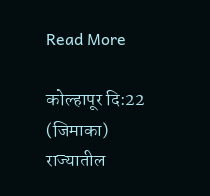Read More

कोल्हापूर दि:22 (जिमाका) राज्यातील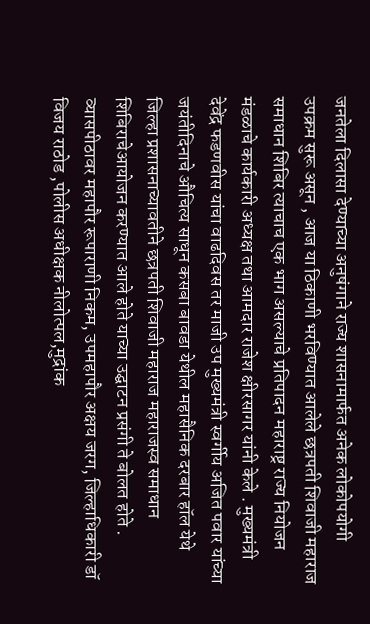जनतेला दिलासा देण्याच्या अनुषंगाने राज्य शासनामार्फत अनेक लोकोपयोगी उपक्रम सुरू असून , आज या ठिकाणी भरविण्यात आलेले छत्रपती शिवाजी महाराज समाधान शिबिर त्याचाच एक भाग असल्याचे प्रतिपादन महाराष्ट्र राज्य नियोजन मंडळाचे कार्यकारी अध्यक्ष तथा आमदार राजेश क्षीरसागर यांनी केले . मुख्यमंत्री देवेंद्र फडणवीस यांचा वाढदिवस तर माजी उप मुख्यमंत्री स्वर्गीय अजित पवार यांच्या जयंतीदिनाचे औचित्य साधून कसबा बावडा येथील महासैनिक दरबार हॉल येथे जिल्हा प्रशासनाच्यावतीने छत्रपती शिवाजी महाराज महाराजस्व समाधान शिबिराचेआयोजन करण्यात आले होते याच्या उद्घाटन प्रसंगी ते बोलत होते . व्यासपीठावर महापौर रूपाराणी निकम, उपमहापौर अक्षय जरग, जिल्हाधिकारी डॉ विजय राठोड ,पोलीस अधीक्षक नीलोत्पल,मुद्रांक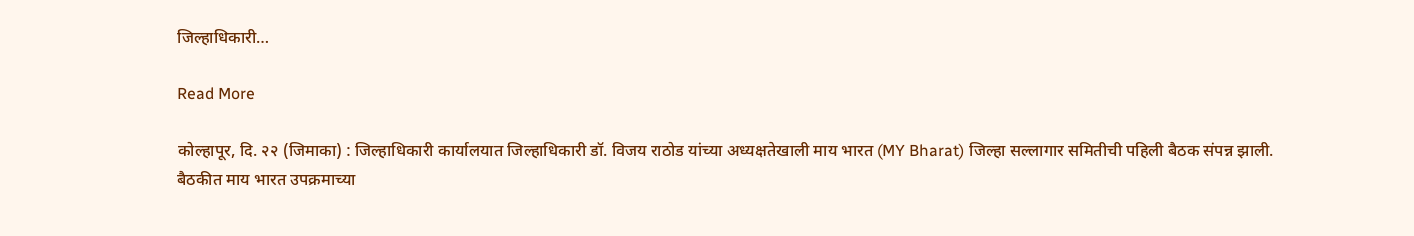जिल्हाधिकारी…

Read More

कोल्हापूर, दि. २२ (जिमाका) : जिल्हाधिकारी कार्यालयात जिल्हाधिकारी डॉ. विजय राठोड यांच्या अध्यक्षतेखाली माय भारत (MY Bharat) जिल्हा सल्लागार समितीची पहिली बैठक संपन्न झाली. बैठकीत माय भारत उपक्रमाच्या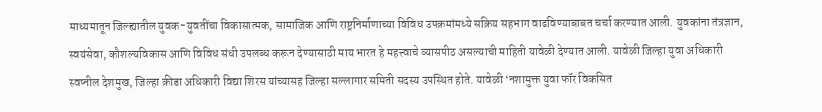माध्यमातून जिल्ह्यातील युवक-युवतींचा विकासात्मक, सामाजिक आणि राष्ट्रनिर्माणाच्या विविध उपक्रमांमध्ये सक्रिय सहभाग वाढविण्याबाबत चर्चा करण्यात आली. युवकांना तंत्रज्ञान, स्वयंसेवा, कौशल्यविकास आणि विविध संधी उपलब्ध करून देण्यासाठी माय भारत हे महत्त्वाचे व्यासपीठ असल्याची माहिती यावेळी देण्यात आली. यावेळी जिल्हा युवा अधिकारी स्वप्नील देशमुख, जिल्हा क्रीडा अधिकारी विद्या शिरस यांच्यासह जिल्हा सल्लागार समिती सदस्य उपस्थित होते. यावेळी ‘नशामुक्त युवा फॉर विकसित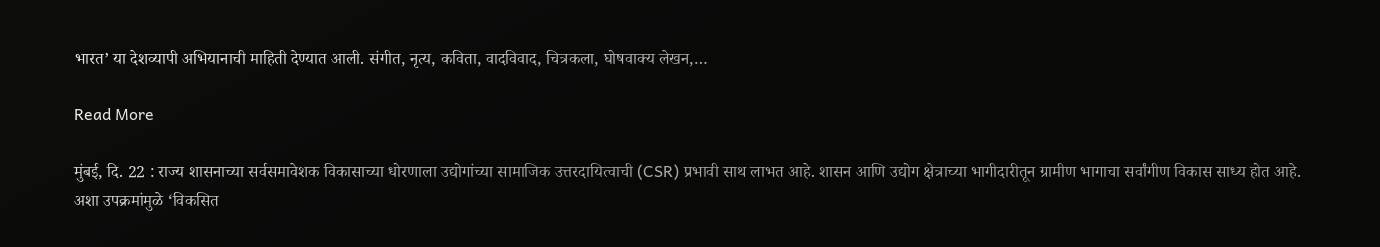भारत’ या देशव्यापी अभियानाची माहिती देण्यात आली. संगीत, नृत्य, कविता, वादविवाद, चित्रकला, घोषवाक्य लेखन,…

Read More

मुंबई, दि. 22 : राज्य शासनाच्या सर्वसमावेशक विकासाच्या धोरणाला उद्योगांच्या सामाजिक उत्तरदायित्वाची (CSR) प्रभावी साथ लाभत आहे. शासन आणि उद्योग क्षेत्राच्या भागीदारीतून ग्रामीण भागाचा सर्वांगीण विकास साध्य होत आहे. अशा उपक्रमांमुळे ‘विकसित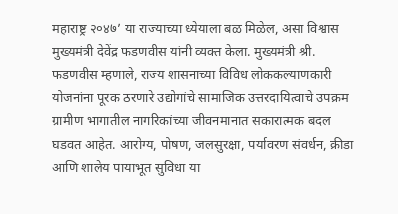महाराष्ट्र २०४७’ या राज्याच्या ध्येयाला बळ मिळेल, असा विश्वास मुख्यमंत्री देवेंद्र फडणवीस यांनी व्यक्त केला. मुख्यमंत्री श्री. फडणवीस म्हणाले, राज्य शासनाच्या विविध लोककल्याणकारी योजनांना पूरक ठरणारे उद्योगांचे सामाजिक उत्तरदायित्वाचे उपक्रम ग्रामीण भागातील नागरिकांच्या जीवनमानात सकारात्मक बदल घडवत आहेत. आरोग्य, पोषण, जलसुरक्षा, पर्यावरण संवर्धन, क्रीडा आणि शालेय पायाभूत सुविधा या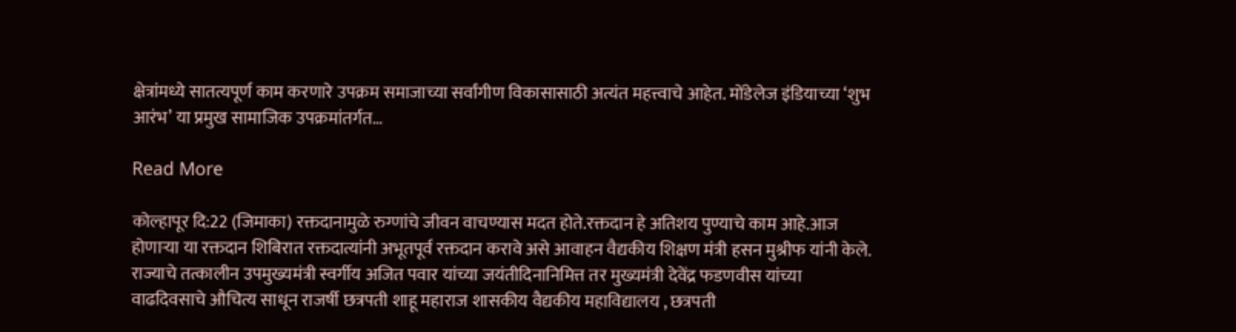क्षेत्रांमध्ये सातत्यपूर्ण काम करणारे उपक्रम समाजाच्या सर्वांगीण विकासासाठी अत्यंत महत्त्वाचे आहेत. मोंडेलेज इंडियाच्या ‘शुभ आरंभ’ या प्रमुख सामाजिक उपक्रमांतर्गत…

Read More

कोल्हापूर दि:22 (जिमाका) रक्तदानामुळे रुग्णांचे जीवन वाचण्यास मदत होते.रक्तदान हे अतिशय पुण्याचे काम आहे.आज होणाऱ्या या रक्तदान शिबिरात रक्तदात्यांनी अभूतपूर्व रक्तदान करावे असे आवाहन वैद्यकीय शिक्षण मंत्री हसन मुश्रीफ यांनी केले. राज्याचे तत्कालीन उपमुख्यमंत्री स्वर्गीय अजित पवार यांच्या जयंतीदिनानिमित्त तर मुख्यमंत्री देवेंद्र फडणवीस यांच्या वाढदिवसाचे औचित्य साधून राजर्षी छत्रपती शाहू महाराज शासकीय वैद्यकीय महाविद्यालय , छत्रपती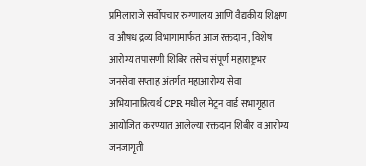प्रमिलाराजे सर्वोपचार रुग्णालय आणि वैद्यकीय शिक्षण व औषध द्रव्य विभागामार्फत आज रक्तदान , विशेष आरोग्य तपासणी शिबिर तसेच संपूर्ण महाराष्ट्रभर जनसेवा सप्ताह अंतर्गत महाआरोग्य सेवा अभियानाप्रित्यर्थ CPR मधील मेट्रन वार्ड सभागृहात आयोजित करण्यात आलेल्या रक्तदान शिबीर व आरोग्य जनजागृती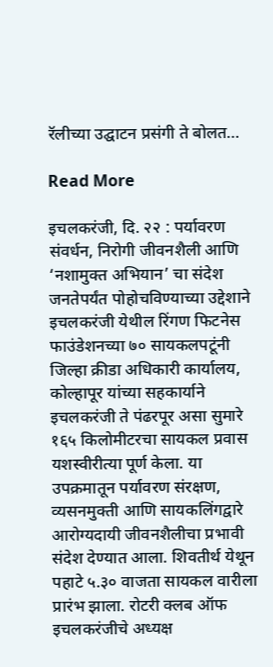रॅलीच्या उद्घाटन प्रसंगी ते बोलत…

Read More

इचलकरंजी, दि. २२ : पर्यावरण संवर्धन, निरोगी जीवनशैली आणि ‘नशामुक्त अभियान’ चा संदेश जनतेपर्यंत पोहोचविण्याच्या उद्देशाने इचलकरंजी येथील रिंगण फिटनेस फाउंडेशनच्या ७० सायकलपटूंनी जिल्हा क्रीडा अधिकारी कार्यालय, कोल्हापूर यांच्या सहकार्याने इचलकरंजी ते पंढरपूर असा सुमारे १६५ किलोमीटरचा सायकल प्रवास यशस्वीरीत्या पूर्ण केला. या उपक्रमातून पर्यावरण संरक्षण, व्यसनमुक्ती आणि सायकलिंगद्वारे आरोग्यदायी जीवनशैलीचा प्रभावी संदेश देण्यात आला. शिवतीर्थ येथून पहाटे ५.३० वाजता सायकल वारीला प्रारंभ झाला. रोटरी क्लब ऑफ इचलकरंजीचे अध्यक्ष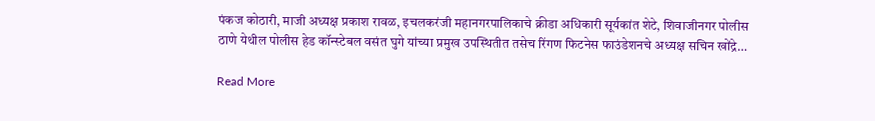पंकज कोठारी, माजी अध्यक्ष प्रकाश रावळ, इचलकरंजी महानगरपालिकाचे क्रीडा अधिकारी सूर्यकांत शेटे, शिवाजीनगर पोलीस ठाणे येथील पोलीस हेड कॉन्स्टेबल वसंत घुगे यांच्या प्रमुख उपस्थितीत तसेच रिंगण फिटनेस फाउंडेशनचे अध्यक्ष सचिन खोंद्रे…

Read More